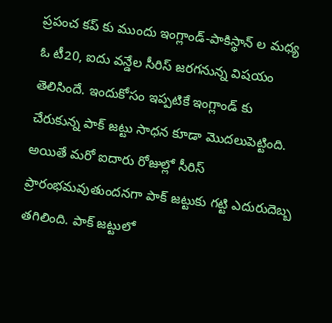ప్రపంచ కప్ కు ముందు ఇంగ్లాండ్-పాకిస్థాన్ ల మధ్య ఓ టీ20, ఐదు వన్డేల సీరిస్ జరగనున్న విషయం తెలిసిందే. ఇందుకోసం ఇప్పటికే ఇంగ్లాండ్ కు చేరుకున్న పాక్ జట్టు సాధన కూడా మొదలుపెట్టింది. అయితే మరో ఐదారు రోజుల్లో సీరిస్ ప్రారంభమవుతుందనగా పాక్ జట్టుకు గట్టి ఎదురుదెబ్బ తగిలింది. పాక్ జట్టులో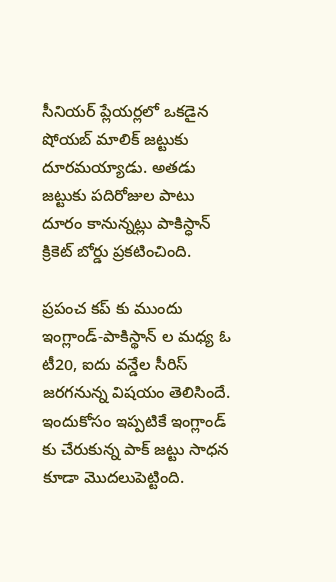సీనియర్ ప్లేయర్లలో ఒకడైన షోయబ్ మాలిక్ జట్టుకు దూరమయ్యాడు. అతడు జట్టుకు పదిరోజుల పాటు దూరం కానున్నట్లు పాకిస్ధాన్ క్రికెట్ బోర్డు ప్రకటించింది.

ప్రపంచ కప్ కు ముందు ఇంగ్లాండ్-పాకిస్థాన్ ల మధ్య ఓ టీ20, ఐదు వన్డేల సీరిస్ జరగనున్న విషయం తెలిసిందే. ఇందుకోసం ఇప్పటికే ఇంగ్లాండ్ కు చేరుకున్న పాక్ జట్టు సాధన కూడా మొదలుపెట్టింది.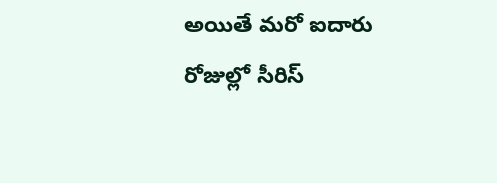అయితే మరో ఐదారు రోజుల్లో సీరిస్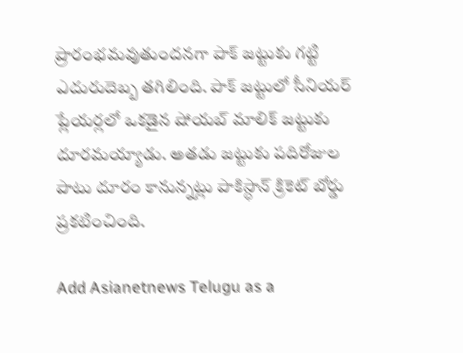ప్రారంభమవుతుందనగా పాక్ జట్టుకు గట్టి ఎదురుదెబ్బ తగిలింది. పాక్ జట్టులో సీనియర్ ప్లేయర్లలో ఒకడైన షోయబ్ మాలిక్ జట్టుకు దూరమయ్యాడు. అతడు జట్టుకు పదిరోజుల పాటు దూరం కానున్నట్లు పాకిస్ధాన్ క్రికెట్ బోర్డు ప్రకటించింది.

Add Asianetnews Telugu as a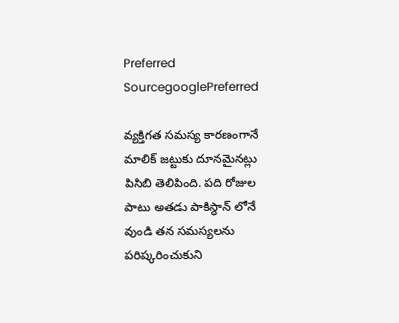Preferred SourcegooglePreferred

వ్యక్తిగత సమస్య కారణంగానే మాలిక్ జట్టుకు దూనమైనట్లు పిసిబి తెలిపింది. పది రోజుల పాటు అతడు పాకిస్ధాన్ లోనే వుండి తన సమస్యలను పరిష్కరించుకుని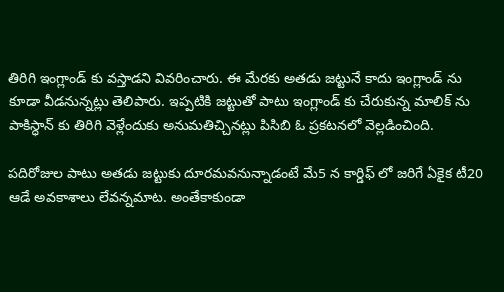తిరిగి ఇంగ్లాండ్ కు వస్తాడని వివరించారు. ఈ మేరకు అతడు జట్టునే కాదు ఇంగ్లాండ్ ను కూడా వీడనున్నట్లు తెలిపారు. ఇప్పటికి జట్టుతో పాటు ఇంగ్లాండ్ కు చేరుకున్న మాలిక్ ను పాకిస్ధాన్ కు తిరిగి వెళ్లేందుకు అనుమతిచ్చినట్లు పిసిబి ఓ ప్రకటనలో వెల్లడించింది.

పదిరోజుల పాటు అతడు జట్టుకు దూరమవనున్నాడంటే మే5 న కార్డిఫ్ లో జరిగే ఏకైక టీ20 ఆడే అవకాశాలు లేవన్నమాట. అంతేకాకుండా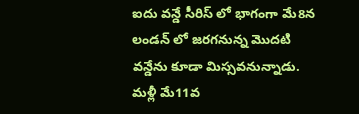ఐదు వన్డే సీరిస్ లో భాగంగా మే8న లండన్ లో జరగనున్న మొదటి వన్డేను కూడా మిస్సవనున్నాడు. మళ్లీ మే11వ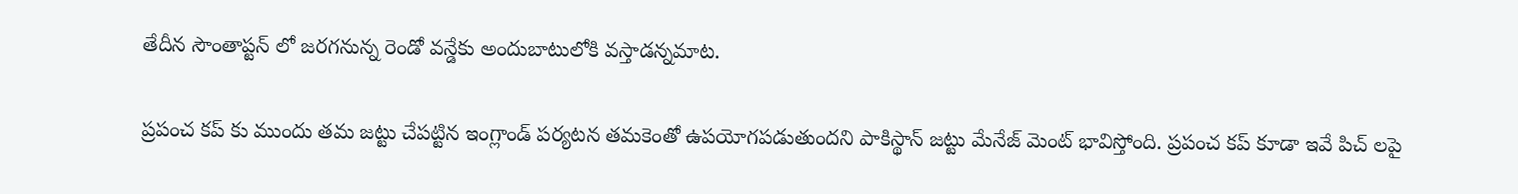తేదీన సౌంతాప్టన్ లో జరగనున్న రెండో వన్డేకు అందుబాటులోకి వస్తాడన్నమాట.

ప్రపంచ కప్ కు ముందు తమ జట్టు చేపట్టిన ఇంగ్లాండ్ పర్యటన తమకెంతో ఉపయోగపడుతుందని పాకిస్థాన్ జట్టు మేనేజ్ మెంట్ భావిస్తోంది. ప్రపంచ కప్ కూడా ఇవే పిచ్ లపై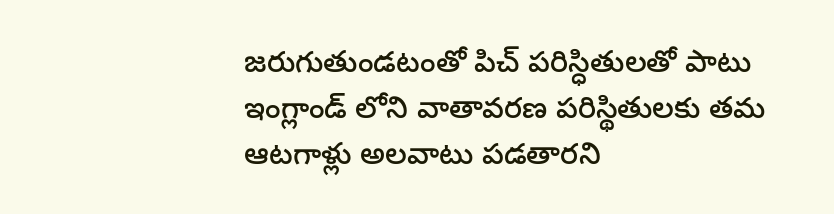జరుగుతుండటంతో పిచ్ పరిస్ధితులతో పాటు ఇంగ్లాండ్ లోని వాతావరణ పరిస్థితులకు తమ ఆటగాళ్లు అలవాటు పడతారని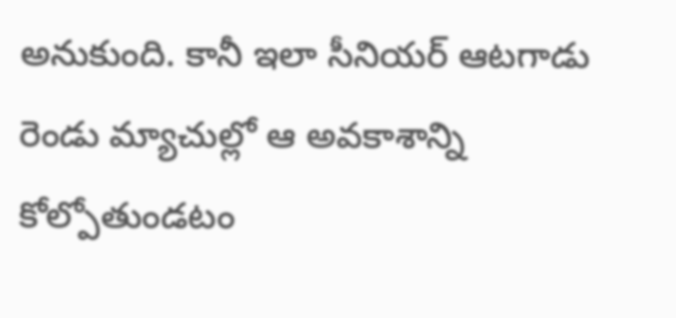అనుకుంది. కానీ ఇలా సీనియర్ ఆటగాడు రెండు మ్యాచుల్లో ఆ అవకాశాన్ని కోల్పోతుండటం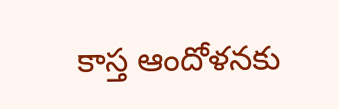కాస్త ఆందోళనకు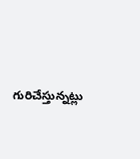గురిచేస్తున్నట్లు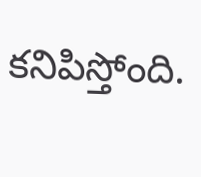కనిపిస్తోంది.